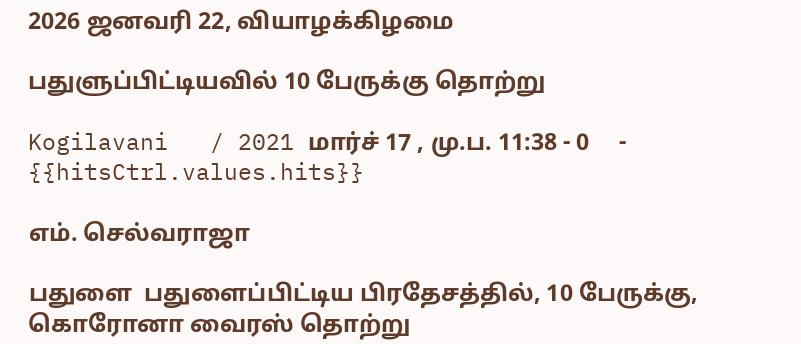2026 ஜனவரி 22, வியாழக்கிழமை

பதுளுப்பிட்டியவில் 10 பேருக்கு தொற்று

Kogilavani   / 2021 மார்ச் 17 , மு.ப. 11:38 - 0     - {{hitsCtrl.values.hits}}

எம். செல்வராஜா

பதுளை  பதுளைப்பிட்டிய பிரதேசத்தில், 10 பேருக்கு, கொரோனா வைரஸ் தொற்று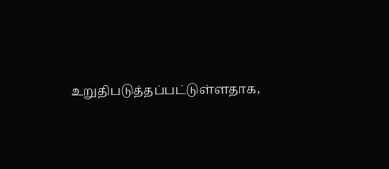உறுதிபடுத்தப்பட்டுள்ளதாக,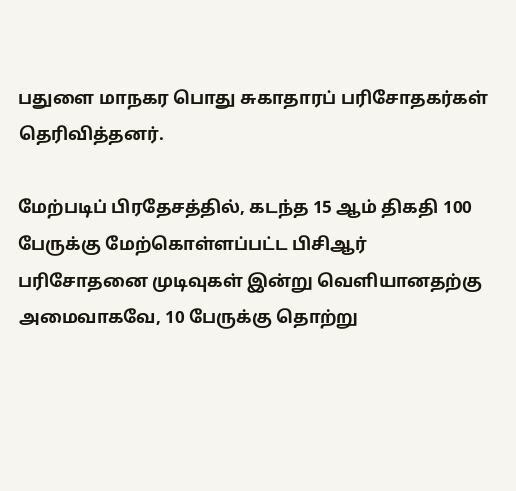பதுளை மாநகர பொது சுகாதாரப் பரிசோதகர்கள் தெரிவித்தனர்.

மேற்படிப் பிரதேசத்தில், கடந்த 15 ஆம் திகதி 100 பேருக்கு மேற்கொள்ளப்பட்ட பிசிஆர் பரிசோதனை முடிவுகள் இன்று வெளியானதற்கு அமைவாகவே, 10 பேருக்கு தொற்று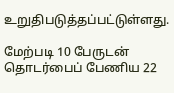உறுதிபடுத்தப்பட்டுள்ளது.

மேற்படி 10 பேருடன் தொடர்பைப் பேணிய 22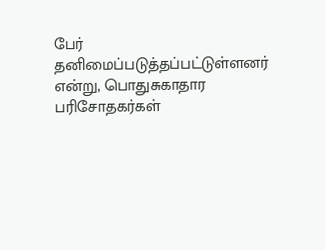பேர் தனிமைப்படுத்தப்பட்டுள்ளனர் என்று, பொதுசுகாதார பரிசோதகர்கள்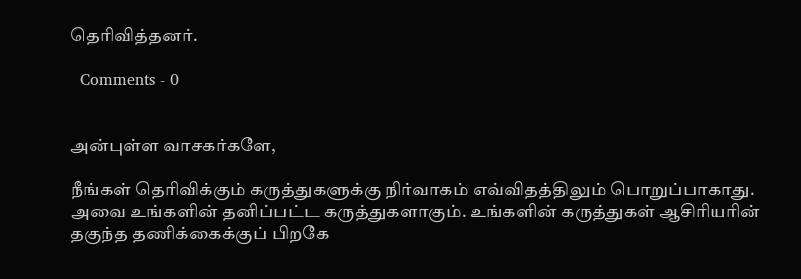தெரிவித்தனர்.

  Comments - 0


அன்புள்ள வாசகர்களே,

நீங்கள் தெரிவிக்கும் கருத்துகளுக்கு நிர்வாகம் எவ்விதத்திலும் பொறுப்பாகாது. அவை உங்களின் தனிப்பட்ட கருத்துகளாகும். உங்களின் கருத்துகள் ஆசிரியரின் தகுந்த தணிக்கைக்குப் பிறகே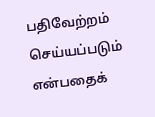பதிவேற்றம் செய்யப்படும் என்பதைக்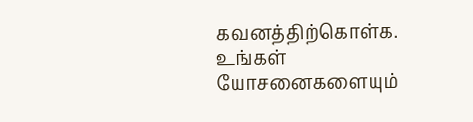கவனத்திற்கொள்க. உங்கள் யோசனைகளையும்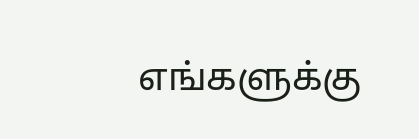எங்களுக்கு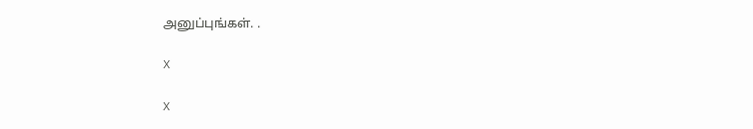அனுப்புங்கள். .

X

X